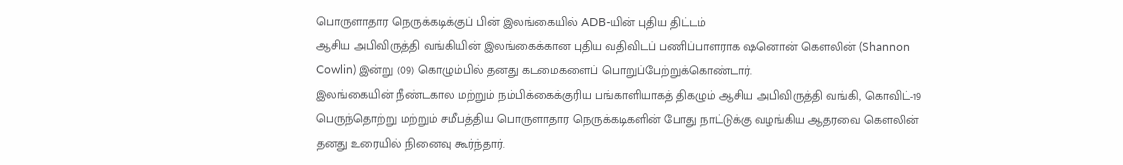பொருளாதார நெருக்கடிக்குப் பின் இலங்கையில் ADB-யின் புதிய திட்டம்
ஆசிய அபிவிருத்தி வங்கியின் இலங்கைக்கான புதிய வதிவிடப் பணிப்பாளராக ஷனொன் கௌலின் (Shannon Cowlin) இன்று (09) கொழும்பில் தனது கடமைகளைப் பொறுப்பேற்றுக்கொண்டார்.
இலங்கையின் நீண்டகால மற்றும் நம்பிக்கைக்குரிய பங்காளியாகத் திகழும் ஆசிய அபிவிருத்தி வங்கி, கொவிட்-19 பெருந்தொற்று மற்றும் சமீபத்திய பொருளாதார நெருக்கடிகளின் போது நாட்டுக்கு வழங்கிய ஆதரவை கௌலின் தனது உரையில் நினைவு கூர்ந்தார்.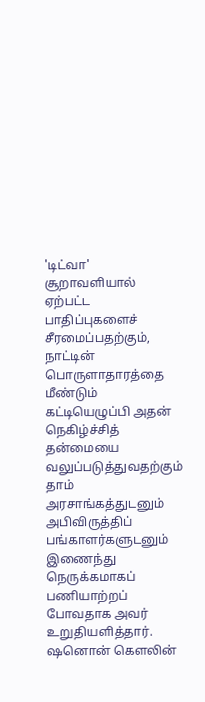'டிட்வா' சூறாவளியால் ஏற்பட்ட பாதிப்புகளைச் சீரமைப்பதற்கும், நாட்டின் பொருளாதாரத்தை மீண்டும் கட்டியெழுப்பி அதன் நெகிழ்ச்சித் தன்மையை வலுப்படுத்துவதற்கும் தாம் அரசாங்கத்துடனும் அபிவிருத்திப் பங்காளர்களுடனும் இணைந்து நெருக்கமாகப் பணியாற்றப் போவதாக அவர் உறுதியளித்தார்.
ஷனொன் கௌலின்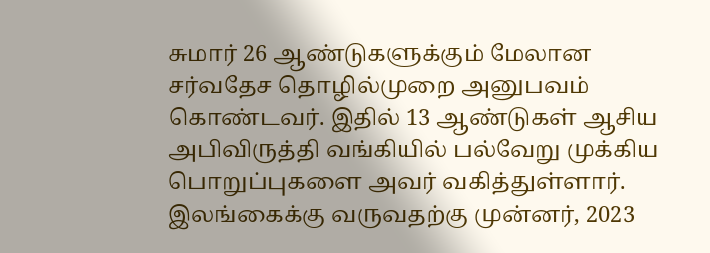சுமார் 26 ஆண்டுகளுக்கும் மேலான சர்வதேச தொழில்முறை அனுபவம் கொண்டவர். இதில் 13 ஆண்டுகள் ஆசிய அபிவிருத்தி வங்கியில் பல்வேறு முக்கிய பொறுப்புகளை அவர் வகித்துள்ளார்.
இலங்கைக்கு வருவதற்கு முன்னர், 2023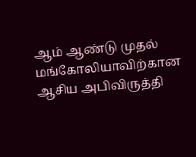ஆம் ஆண்டு முதல் மங்கோலியாவிற்கான ஆசிய அபிவிருத்தி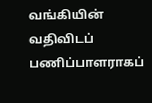வங்கியின் வதிவிடப் பணிப்பாளராகப்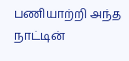பணியாற்றி அந்த நாட்டின்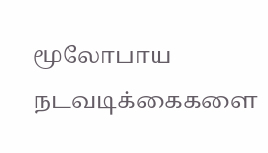மூலோபாய நடவடிக்கைகளை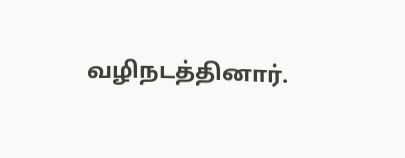வழிநடத்தினார்.